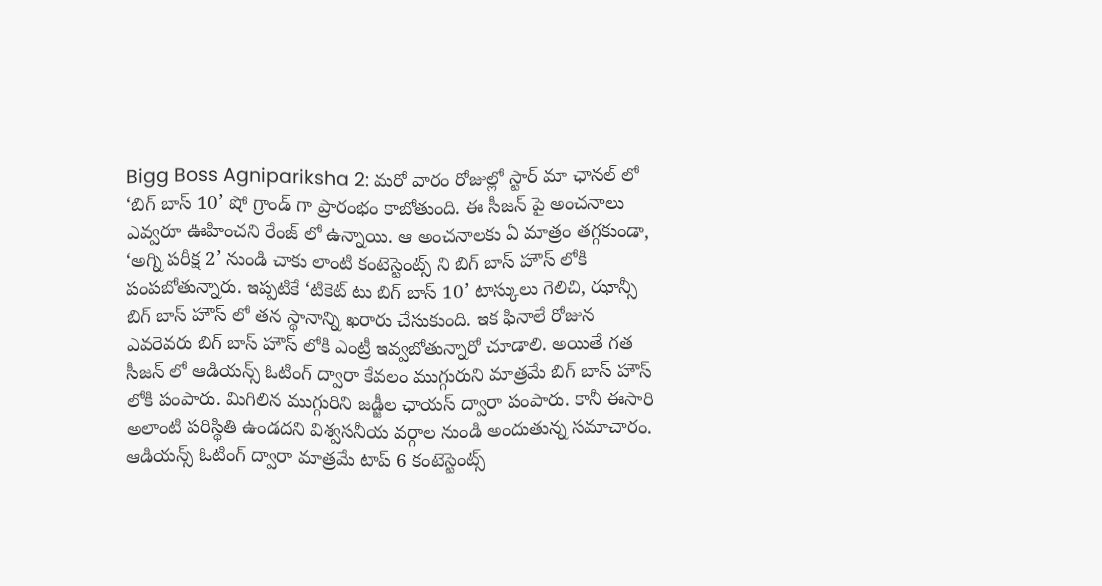Bigg Boss Agnipariksha 2: మరో వారం రోజుల్లో స్టార్ మా ఛానల్ లో ‘బిగ్ బాస్ 10’ షో గ్రాండ్ గా ప్రారంభం కాబోతుంది. ఈ సీజన్ పై అంచనాలు ఎవ్వరూ ఊహించని రేంజ్ లో ఉన్నాయి. ఆ అంచనాలకు ఏ మాత్రం తగ్గకుండా, ‘అగ్ని పరీక్ష 2’ నుండి చాకు లాంటి కంటెస్టెంట్స్ ని బిగ్ బాస్ హౌస్ లోకి పంపబోతున్నారు. ఇప్పటికే ‘టికెట్ టు బిగ్ బాస్ 10’ టాస్కులు గెలిచి, ఝాన్సీ బిగ్ బాస్ హౌస్ లో తన స్థానాన్ని ఖరారు చేసుకుంది. ఇక ఫినాలే రోజున ఎవరెవరు బిగ్ బాస్ హౌస్ లోకి ఎంట్రీ ఇవ్వబోతున్నారో చూడాలి. అయితే గత సీజన్ లో ఆడియన్స్ ఓటింగ్ ద్వారా కేవలం ముగ్గురుని మాత్రమే బిగ్ బాస్ హౌస్ లోకి పంపారు. మిగిలిన ముగ్గురిని జడ్జీల ఛాయస్ ద్వారా పంపారు. కానీ ఈసారి అలాంటి పరిస్థితి ఉండదని విశ్వసనీయ వర్గాల నుండి అందుతున్న సమాచారం.
ఆడియన్స్ ఓటింగ్ ద్వారా మాత్రమే టాప్ 6 కంటెస్టెంట్స్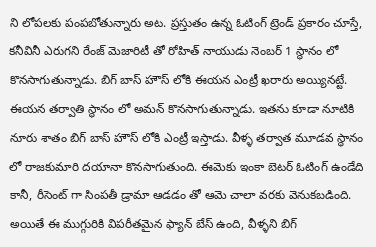ని లోపలకు పంపబోతున్నారు అట. ప్రస్తుతం ఉన్న ఓటింగ్ ట్రెండ్ ప్రకారం చూస్తే, కనీవినీ ఎరుగని రేంజ్ మెజారిటీ తో రోహిత్ నాయుడు నెంబర్ 1 స్థానం లో కొనసాగుతున్నాడు. బిగ్ బాస్ హౌస్ లోకి ఈయన ఎంట్రీ ఖరారు అయ్యినట్టే. ఈయన తర్వాతి స్థానం లో అమన్ కొనసాగుతున్నాడు. ఇతను కూడా నూటికి నూరు శాతం బిగ్ బాస్ హౌస్ లోకి ఎంట్రీ ఇస్తాడు. వీళ్ళ తర్వాత మూడవ స్థానం లో రాజకుమారి దయానా కొనసాగుతుంది. ఈమెకు ఇంకా బెటర్ ఓటింగ్ ఉండేది కానీ, రీసెంట్ గా సింపతీ డ్రామా ఆడడం తో ఆమె చాలా వరకు వెనుకబడింది. అయితే ఈ ముగ్గురికి విపరీతమైన ఫ్యాన్ బేస్ ఉంది, వీళ్ళని బిగ్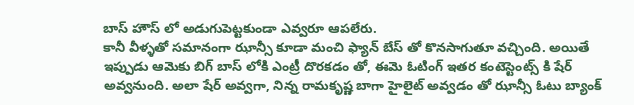బాస్ హౌస్ లో అడుగుపెట్టకుండా ఎవ్వరూ ఆపలేరు.
కానీ వీళ్ళతో సమానంగా ఝాన్సీ కూడా మంచి ఫ్యాన్ బేస్ తో కొనసాగుతూ వచ్చింది. అయితే ఇప్పుడు ఆమెకు బిగ్ బాస్ లోకి ఎంట్రీ దొరకడం తో, ఈమె ఓటింగ్ ఇతర కంటెస్టెంట్స్ కి షేర్ అవ్వనుంది. అలా షేర్ అవ్వగా, నిన్న రామకృష్ణ బాగా హైలైట్ అవ్వడం తో ఝాన్సీ ఓటు బ్యాంక్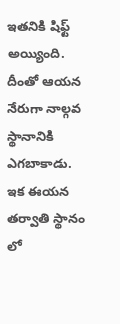ఇతనికి షిఫ్ట్ అయ్యింది. దీంతో ఆయన నేరుగా నాల్గవ స్థానానికి ఎగబాకాడు. ఇక ఈయన తర్వాతి స్థానం లో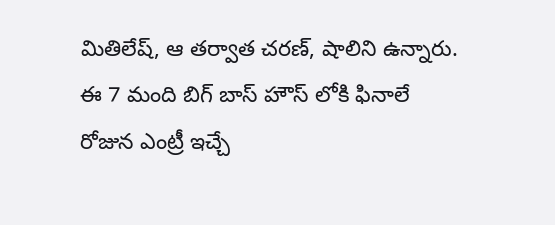మితిలేష్, ఆ తర్వాత చరణ్, షాలిని ఉన్నారు. ఈ 7 మంది బిగ్ బాస్ హౌస్ లోకి ఫినాలే రోజున ఎంట్రీ ఇచ్చే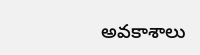అవకాశాలు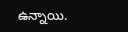ఉన్నాయి.